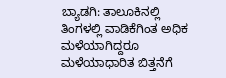ಬ್ಯಾಡಗಿ: ತಾಲೂಕಿನಲ್ಲಿ ತಿಂಗಳಲ್ಲಿ ವಾಡಿಕೆಗಿಂತ ಅಧಿಕ ಮಳೆಯಾಗಿದ್ದರೂ ಮಳೆಯಾಧಾರಿತ ಬಿತ್ತನೆಗೆ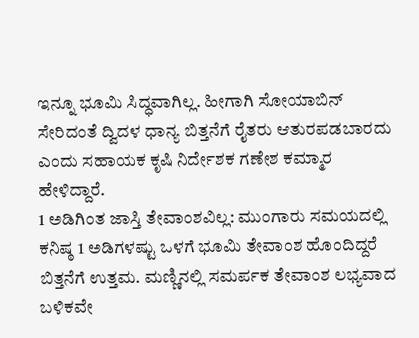ಇನ್ನೂ ಭೂಮಿ ಸಿದ್ಧವಾಗಿಲ್ಲ. ಹೀಗಾಗಿ ಸೋಯಾಬಿನ್ ಸೇರಿದಂತೆ ದ್ವಿದಳ ಧಾನ್ಯ ಬಿತ್ತನೆಗೆ ರೈತರು ಆತುರಪಡಬಾರದು ಎಂದು ಸಹಾಯಕ ಕೃಷಿ ನಿರ್ದೇಶಕ ಗಣೇಶ ಕಮ್ಮಾರ ಹೇಳಿದ್ದಾರೆ.
1 ಅಡಿಗಿಂತ ಜಾಸ್ತಿ ತೇವಾಂಶವಿಲ್ಲ: ಮುಂಗಾರು ಸಮಯದಲ್ಲಿ ಕನಿಷ್ಠ 1 ಅಡಿಗಳಷ್ಟು ಒಳಗೆ ಭೂಮಿ ತೇವಾಂಶ ಹೊಂದಿದ್ದರೆ ಬಿತ್ತನೆಗೆ ಉತ್ತಮ. ಮಣ್ಣಿನಲ್ಲಿ ಸಮರ್ಪಕ ತೇವಾಂಶ ಲಭ್ಯವಾದ ಬಳಿಕವೇ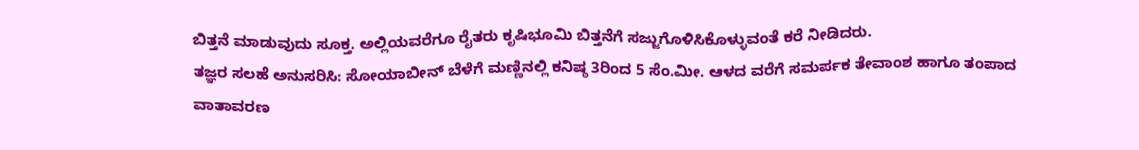ಬಿತ್ತನೆ ಮಾಡುವುದು ಸೂಕ್ತ. ಅಲ್ಲಿಯವರೆಗೂ ರೈತರು ಕೃಷಿಭೂಮಿ ಬಿತ್ತನೆಗೆ ಸಜ್ಜುಗೊಳಿಸಿಕೊಳ್ಳುವಂತೆ ಕರೆ ನೀಡಿದರು.
ತಜ್ಞರ ಸಲಹೆ ಅನುಸರಿಸಿ: ಸೋಯಾಬೀನ್ ಬೆಳೆಗೆ ಮಣ್ಣಿನಲ್ಲಿ ಕನಿಷ್ಠ 3ರಿಂದ 5 ಸೆಂ.ಮೀ. ಆಳದ ವರೆಗೆ ಸಮರ್ಪಕ ತೇವಾಂಶ ಹಾಗೂ ತಂಪಾದ ವಾತಾವರಣ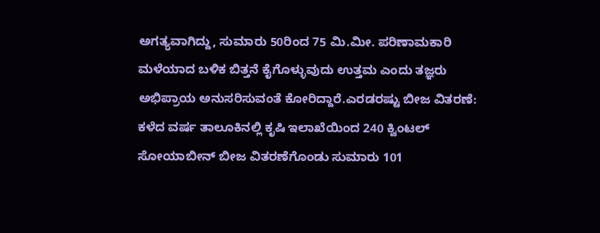ಅಗತ್ಯವಾಗಿದ್ದು, ಸುಮಾರು 50ರಿಂದ 75 ಮಿ.ಮೀ. ಪರಿಣಾಮಕಾರಿ ಮಳೆಯಾದ ಬಳಿಕ ಬಿತ್ತನೆ ಕೈಗೊಳ್ಳುವುದು ಉತ್ತಮ ಎಂದು ತಜ್ಞರು ಅಭಿಪ್ರಾಯ ಅನುಸರಿಸುವಂತೆ ಕೋರಿದ್ದಾರೆ.ಎರಡರಷ್ಟು ಬೀಜ ವಿತರಣೆ: ಕಳೆದ ವರ್ಷ ತಾಲೂಕಿನಲ್ಲಿ ಕೃಷಿ ಇಲಾಖೆಯಿಂದ 240 ಕ್ವಿಂಟಲ್ ಸೋಯಾಬೀನ್ ಬೀಜ ವಿತರಣೆಗೊಂಡು ಸುಮಾರು 101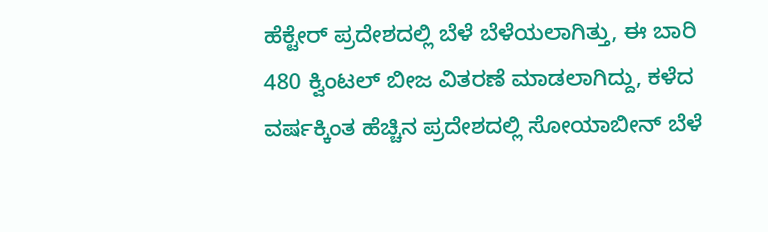ಹೆಕ್ಟೇರ್ ಪ್ರದೇಶದಲ್ಲಿ ಬೆಳೆ ಬೆಳೆಯಲಾಗಿತ್ತು, ಈ ಬಾರಿ 480 ಕ್ವಿಂಟಲ್ ಬೀಜ ವಿತರಣೆ ಮಾಡಲಾಗಿದ್ದು, ಕಳೆದ ವರ್ಷಕ್ಕಿಂತ ಹೆಚ್ಚಿನ ಪ್ರದೇಶದಲ್ಲಿ ಸೋಯಾಬೀನ್ ಬೆಳೆ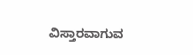ವಿಸ್ತಾರವಾಗುವ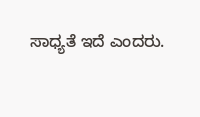ಸಾಧ್ಯತೆ ಇದೆ ಎಂದರು.